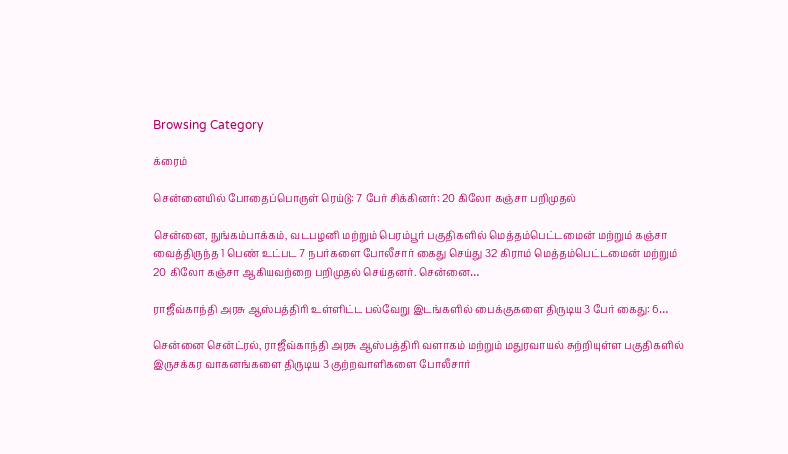Browsing Category

க்ரைம்

சென்னையில் போதைப்பொருள் ரெய்டு: 7 பேர் சிக்கினர்: 20 கிலோ கஞ்சா பறிமுதல்

சென்னை, நுங்கம்பாக்கம், வடபழனி மற்றும் பெரம்பூர் பகுதிகளில் மெத்தம்பெட்டமைன் மற்றும் கஞ்சா வைத்திருந்த 1 பெண் உட்பட 7 நபர்களை போலீசார் கைது செய்து 32 கிராம் மெத்தம்பெட்டமைன் மற்றும் 20 கிலோ கஞ்சா ஆகியவற்றை பறிமுதல் செய்தனர். சென்னை…

ராஜீவ்காந்தி அரசு ஆஸ்பத்திரி உள்ளிட்ட பல்வேறு இடங்களில் பைக்குகளை திருடிய 3 பேர் கைது: 6…

சென்னை சென்ட்ரல், ராஜீவ்காந்தி அரசு ஆஸ்பத்திரி வளாகம் மற்றும் மதுரவாயல் சுற்றியுள்ள பகுதிகளில் இருசக்கர வாகனங்களை திருடிய 3 குற்றவாளிகளை போலீசார்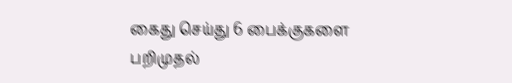கைது செய்து 6 பைக்குகளை பறிமுதல்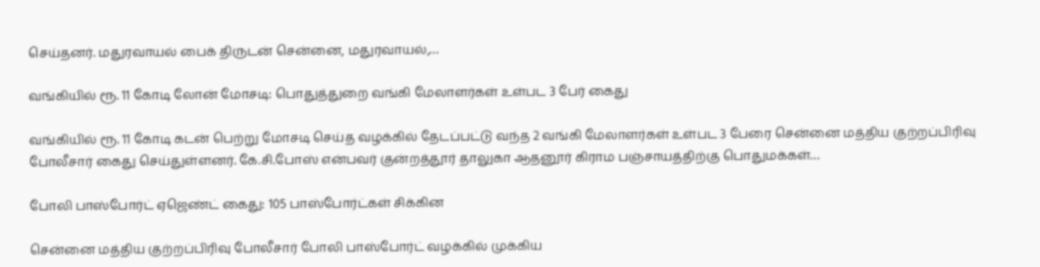செய்தனர். மதுரவாயல் பைக் திருடன் சென்னை, மதுரவாயல்,…

வங்கியில் ரூ. 11 கோடி லோன் மோசடி: பொதுத்துறை வங்கி மேலாளர்கள் உள்பட 3 பேர் கைது

வங்கியில் ரூ. 11 கோடி கடன் பெற்று மோசடி செய்த வழக்கில் தேடப்பட்டு வந்த 2 வங்கி மேலாளர்கள் உள்பட 3 பேரை சென்னை மத்திய குற்றப்பிரிவு போலீசார் கைது செய்துள்ளனர். கே.சி.போஸ் என்பவர் குன்றத்தூர் தாலுகா ஆதனூர் கிராம பஞ்சாயத்திற்கு பொதுமக்கள்…

போலி பாஸ்போர்ட் ஏஜெண்ட் கைது: 105 பாஸ்போர்ட்கள் சிக்கின

சென்னை மத்திய குற்றப்பிரிவு போலீசார் போலி பாஸ்போர்ட் வழக்கில் முக்கிய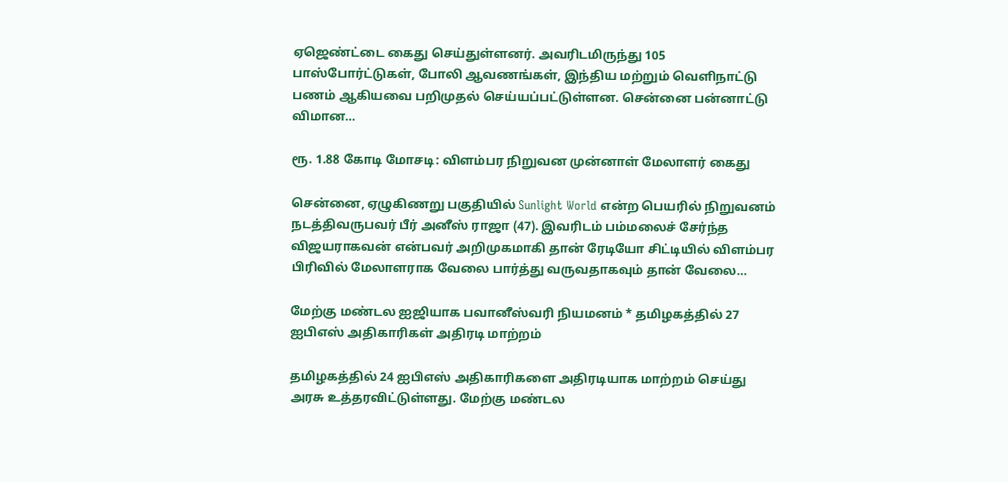ஏஜெண்ட்டை கைது செய்துள்ளனர். அவரிடமிருந்து 105 பாஸ்போர்ட்டுகள், போலி ஆவணங்கள், இந்திய மற்றும் வெளிநாட்டு பணம் ஆகியவை பறிமுதல் செய்யப்பட்டுள்ளன. சென்னை பன்னாட்டு விமான…

ரூ. 1.88 கோடி மோசடி: விளம்பர நிறுவன முன்னாள் மேலாளர் கைது

சென்னை, ஏழுகிணறு பகுதியில் Sunlight World என்ற பெயரில் நிறுவனம் நடத்திவருபவர் பீர் அனீஸ் ராஜா (47). இவரிடம் பம்மலைச் சேர்ந்த விஜயராகவன் என்பவர் அறிமுகமாகி தான் ரேடியோ சிட்டியில் விளம்பர பிரிவில் மேலாளராக வேலை பார்த்து வருவதாகவும் தான் வேலை…

மேற்கு மண்டல ஐஜியாக பவானீஸ்வரி நியமனம் * தமிழகத்தில் 27 ஐபிஎஸ் அதிகாரிகள் அதிரடி மாற்றம்

தமிழகத்தில் 24 ஐபிஎஸ் அதிகாரிகளை அதிரடியாக மாற்றம் செய்து அரசு உத்தரவிட்டுள்ளது. மேற்கு மண்டல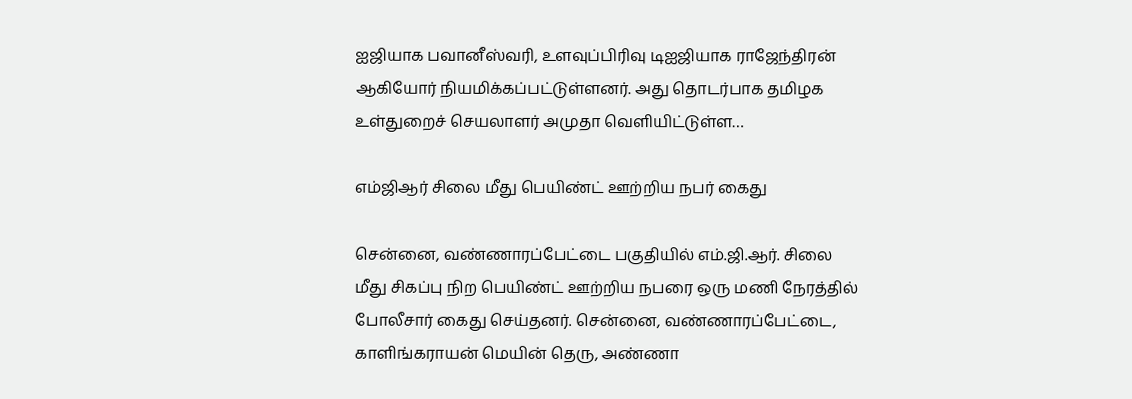ஐஜியாக பவானீஸ்வரி, உளவுப்பிரிவு டிஐஜியாக ராஜேந்திரன் ஆகியோர் நியமிக்கப்பட்டுள்ளனர். அது தொடர்பாக தமிழக உள்துறைச் செயலாளர் அமுதா வெளியிட்டுள்ள…

எம்ஜிஆர் சிலை மீது பெயிண்ட் ஊற்றிய நபர் கைது

சென்னை, வண்ணாரப்பேட்டை பகுதியில் எம்.ஜி.ஆர். சிலை மீது சிகப்பு நிற பெயிண்ட் ஊற்றிய நபரை ஒரு மணி நேரத்தில் போலீசார் கைது செய்தனர். சென்னை, வண்ணாரப்பேட்டை, காளிங்கராயன் மெயின் தெரு, அண்ணா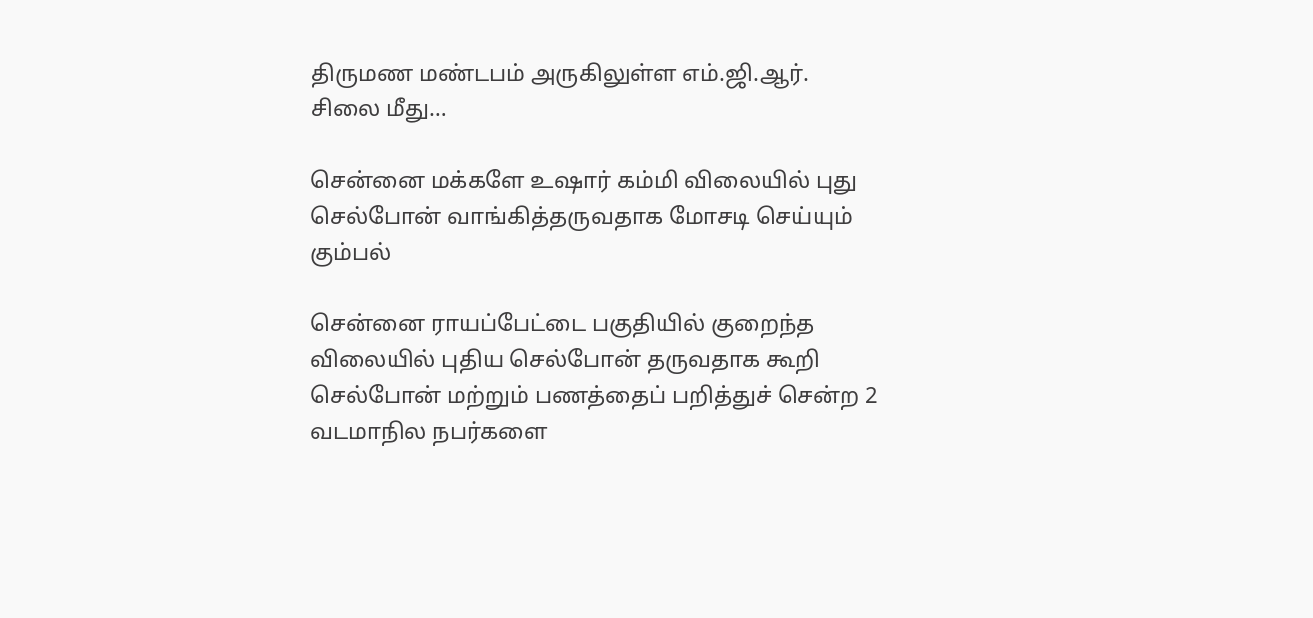திருமண மண்டபம் அருகிலுள்ள எம்.ஜி.ஆர். சிலை மீது…

சென்னை மக்களே உஷார் கம்மி விலையில் புது செல்போன் வாங்கித்தருவதாக மோசடி செய்யும் கும்பல்

சென்னை ராயப்பேட்டை பகுதியில் குறைந்த விலையில் புதிய செல்போன் தருவதாக கூறி செல்போன் மற்றும் பணத்தைப் பறித்துச் சென்ற 2 வடமாநில நபர்களை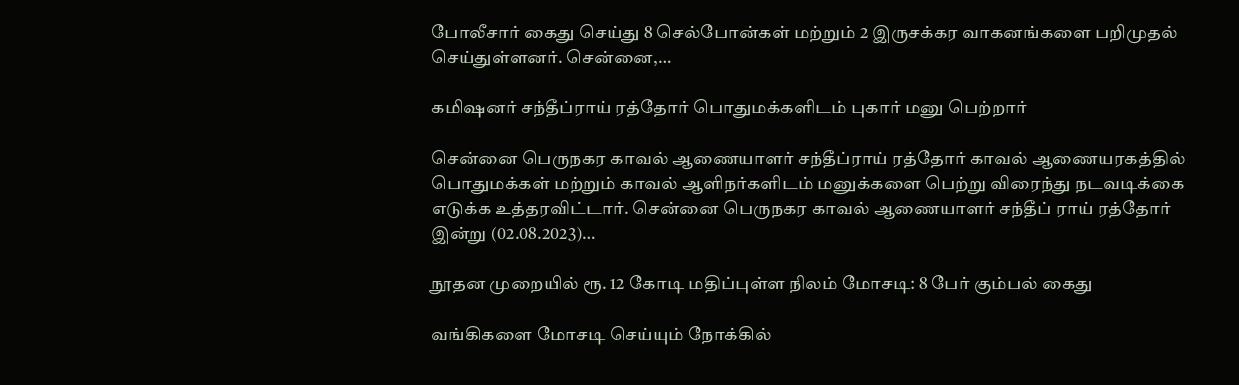போலீசார் கைது செய்து 8 செல்போன்கள் மற்றும் 2 இருசக்கர வாகனங்களை பறிமுதல் செய்துள்ளனர். சென்னை,…

கமிஷனர் சந்தீப்ராய் ரத்தோர் பொதுமக்களிடம் புகார் மனு பெற்றார்

சென்னை பெருநகர காவல் ஆணையாளர் சந்தீப்ராய் ரத்தோர் காவல் ஆணையரகத்தில் பொதுமக்கள் மற்றும் காவல் ஆளிநர்களிடம் மனுக்களை பெற்று விரைந்து நடவடிக்கை எடுக்க உத்தரவிட்டார். சென்னை பெருநகர காவல் ஆணையாளர் சந்தீப் ராய் ரத்தோர் இன்று (02.08.2023)…

நூதன முறையில் ரூ. 12 கோடி மதிப்புள்ள நிலம் மோசடி: 8 பேர் கும்பல் கைது

வங்கிகளை மோசடி செய்யும் நோக்கில்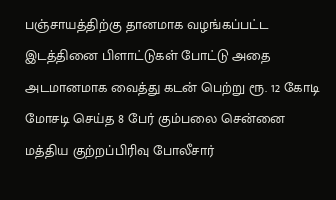பஞ்சாயத்திற்கு தானமாக வழங்கப்பட்ட இடத்தினை பிளாட்டுகள் போட்டு அதை அடமானமாக வைத்து கடன் பெற்று ரூ. 12 கோடி மோசடி செய்த 8 பேர் கும்பலை சென்னை மத்திய குற்றப்பிரிவு போலீசார்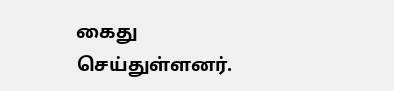கைது செய்துள்ளனர்.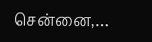சென்னை,…